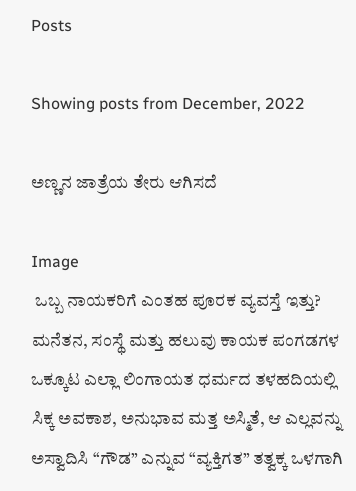Posts

Showing posts from December, 2022

ಅಣ್ಣನ ಜಾತ್ರೆಯ ತೇರು ಆಗಿಸದೆ

Image
 ಒಬ್ಬ ನಾಯಕರಿಗೆ ಎಂತಹ ಪೂರಕ ವ್ಯವಸ್ತೆ ಇತ್ತು? ಮನೆತನ, ಸಂಸ್ಥೆ ಮತ್ತು ಹಲುವು ಕಾಯಕ ಪಂಗಡಗಳ ಒಕ್ಕೂಟ ಎಲ್ಲಾ ಲಿಂಗಾಯತ ಧರ್ಮದ ತಳಹದಿಯಲ್ಲಿ ಸಿಕ್ಕ ಅವಕಾಶ, ಅನುಭಾವ ಮತ್ತ ಅಸ್ಮಿತೆ, ಆ ಎಲ್ಲವನ್ನು ಅಸ್ವಾದಿಸಿ “ಗೌಡ” ಎನ್ನುವ “ವ್ಯಕ್ತಿಗತ” ತತ್ವಕ್ಕ ಒಳಗಾಗಿ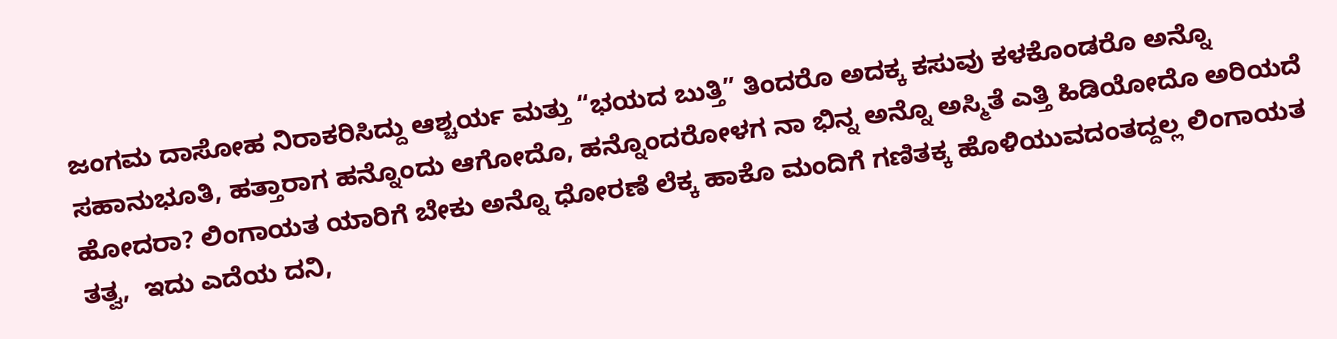ಜಂಗಮ ದಾಸೋಹ ನಿರಾಕರಿಸಿದ್ದು ಆಶ್ಚರ್ಯ ಮತ್ತು “ಭಯದ ಬುತ್ತಿ” ತಿಂದರೊ ಅದಕ್ಕ ಕಸುವು ಕಳಕೊಂಡರೊ ಅನ್ನೊ ಸಹಾನುಭೂತಿ, ಹತ್ತಾರಾಗ ಹನ್ನೊಂದು ಆಗೋದೊ, ಹನ್ನೊಂದರೋಳಗ ನಾ ಭಿನ್ನ ಅನ್ನೊ ಅಸ್ಮಿತೆ ಎತ್ತಿ ಹಿಡಿಯೋದೊ ಅರಿಯದೆ ಹೋದರಾ? ಲಿಂಗಾಯತ ಯಾರಿಗೆ ಬೇಕು ಅನ್ನೊ ಧೋರಣೆ ಲೆಕ್ಕ ಹಾಕೊ ಮಂದಿಗೆ ಗಣಿತಕ್ಕ ಹೊಳಿಯುವದಂತದ್ದಲ್ಲ ಲಿಂಗಾಯತ ತತ್ವ,  ಇದು ಎದೆಯ ದನಿ,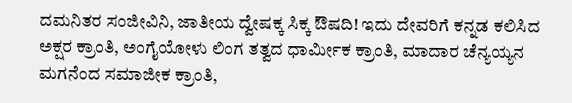ದಮನಿತರ ಸಂಜೀವಿನಿ, ಜಾತೀಯ ದ್ವೇಷಕ್ಕ ಸಿಕ್ಕ ಔಷದಿ! ಇದು ದೇವರಿಗೆ ಕನ್ನಡ ಕಲಿಸಿದ ಅಕ್ಷರ ಕ್ರಾಂತಿ, ಅಂಗೈಯೋಳು ಲಿಂಗ ತತ್ವದ ಧಾರ್ಮೀಕ ಕ್ರಾಂತಿ, ಮಾದಾರ ಚೆನ್ಯಯ್ಯನ ಮಗನೆಂದ ಸಮಾಜೀಕ ಕ್ರಾಂತಿ,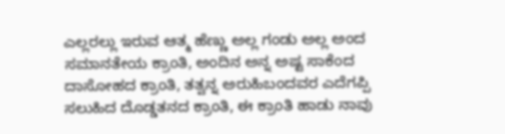ಎಲ್ಲರಲ್ಲು ಇರುವ ಆತ್ಮ ಹೆಣ್ಣು ಅಲ್ಲ ಗಂಡು ಅಲ್ಲ ಅಂದ ಸಮಾನತೇಯ ಕ್ರಾಂತಿ, ಅಂದಿನ ಅನ್ನ ಅಷ್ಟ ಸಾಕೆಂದ ದಾಸೋಹದ ಕ್ರಾಂತಿ, ತತ್ವನ್ನ ಅರುಹಿಬಂದವರ ಎದೆಗಪ್ಪಿ ಸಲುಹಿದ ದೊಡ್ಡತನದ ಕ್ರಾಂತಿ, ಈ ಕ್ರಾಂತಿ ಹಾಡು ನಾವು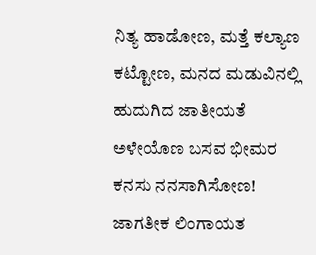ನಿತ್ಯ ಹಾಡೋಣ, ಮತ್ತೆ ಕಲ್ಯಾಣ ಕಟ್ಟೋಣ, ಮನದ ಮಡುವಿನಲ್ಲಿ ಹುದುಗಿದ ಜಾತೀಯತೆ ಅಳೇಯೊಣ ಬಸವ ಭೀಮರ ಕನಸು ನನಸಾಗಿಸೋಣ! ಜಾಗತೀಕ ಲಿಂಗಾಯತ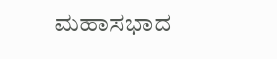ಮಹಾಸಭಾದ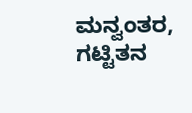ಮನ್ವಂತರ, ಗಟ್ಟಿತನ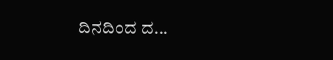ದಿನದಿಂದ ದ...